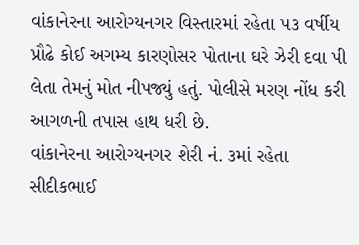વાંકાનેરના આરોગ્યનગર વિસ્તારમાં રહેતા ૫૩ વર્ષીય પ્રૌઢે કોઈ અગમ્ય કારણોસર પોતાના ઘરે ઝેરી દવા પી લેતા તેમનું મોત નીપજ્યું હતું. પોલીસે મરણ નોંધ કરી આગળની તપાસ હાથ ધરી છે.
વાંકાનેરના આરોગ્યનગર શેરી નં. ૩માં રહેતા સીદીકભાઈ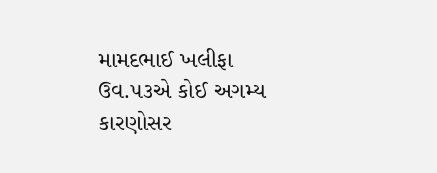મામદભાઈ ખલીફા ઉવ.૫૩એ કોઈ અગમ્ય કારણોસર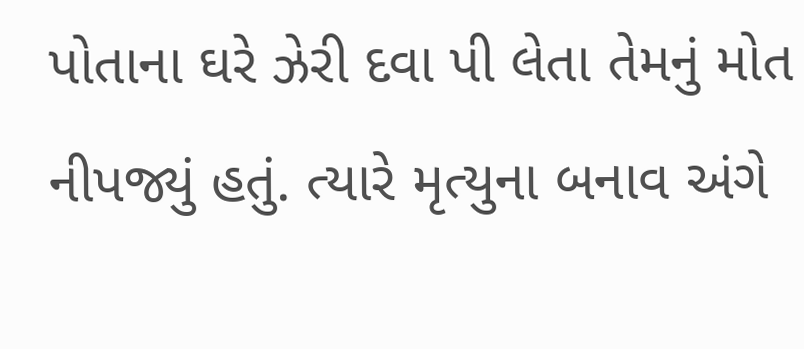પોતાના ઘરે ઝેરી દવા પી લેતા તેમનું મોત નીપજ્યું હતું. ત્યારે મૃત્યુના બનાવ અંગે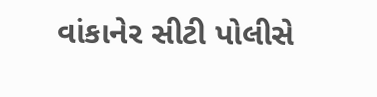વાંકાનેર સીટી પોલીસે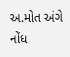અ.મોત અંગે નોંધ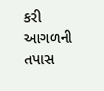કરી આગળની તપાસ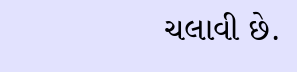ચલાવી છે.